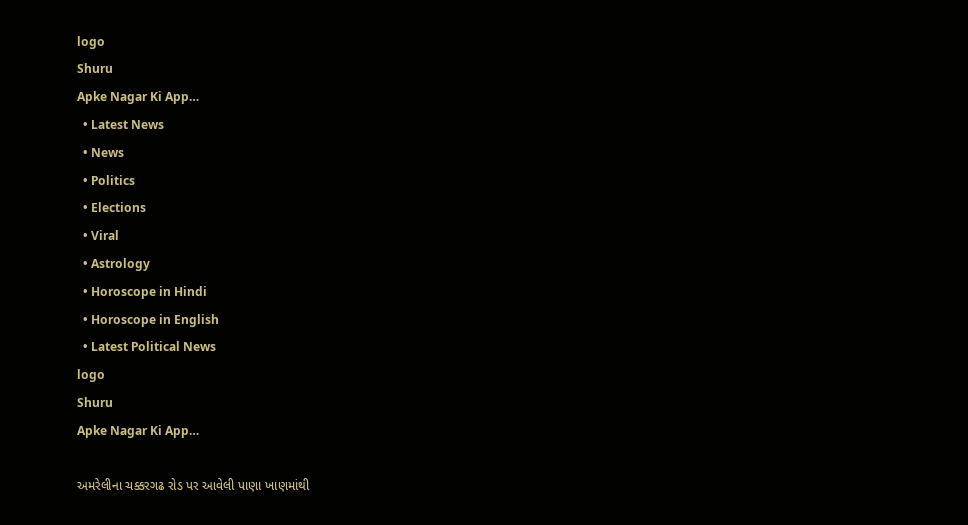logo
Shuru
Apke Nagar Ki App…
  • Latest News
  • News
  • Politics
  • Elections
  • Viral
  • Astrology
  • Horoscope in Hindi
  • Horoscope in English
  • Latest Political News
logo
Shuru
Apke Nagar Ki App…

અમરેલીના ચક્કરગઢ રોડ પર આવેલી પાણા ખાણમાંથી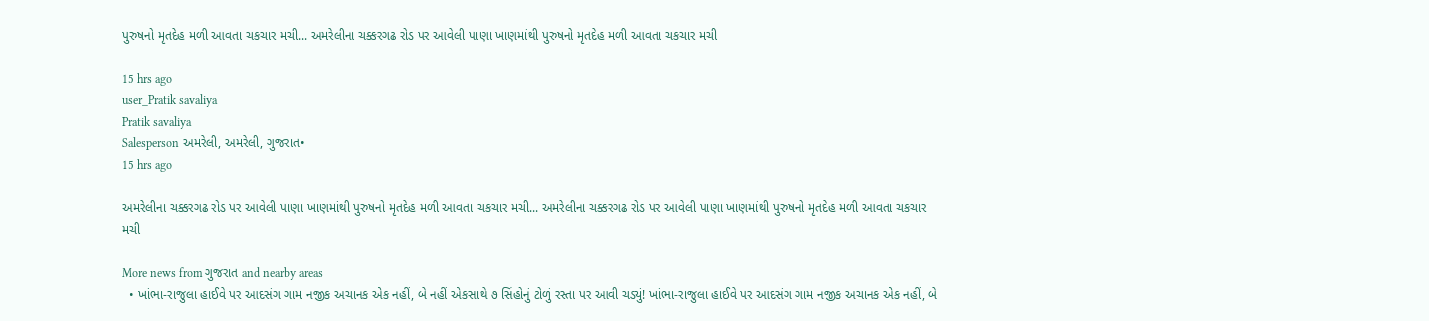પુરુષનો મૃતદેહ મળી આવતા ચકચાર મચી... અમરેલીના ચક્કરગઢ રોડ પર આવેલી પાણા ખાણમાંથી પુરુષનો મૃતદેહ મળી આવતા ચકચાર મચી

15 hrs ago
user_Pratik savaliya
Pratik savaliya
Salesperson અમરેલી, અમરેલી, ગુજરાત•
15 hrs ago

અમરેલીના ચક્કરગઢ રોડ પર આવેલી પાણા ખાણમાંથી પુરુષનો મૃતદેહ મળી આવતા ચકચાર મચી... અમરેલીના ચક્કરગઢ રોડ પર આવેલી પાણા ખાણમાંથી પુરુષનો મૃતદેહ મળી આવતા ચકચાર મચી

More news from ગુજરાત and nearby areas
  • ખાંભા-રાજુલા હાઈવે પર આદસંગ ગામ નજીક અચાનક એક નહીં, બે નહીં એકસાથે ૭ સિંહોનું ટોળું રસ્તા પર આવી ચડ્યું! ખાંભા-રાજુલા હાઈવે પર આદસંગ ગામ નજીક અચાનક એક નહીં, બે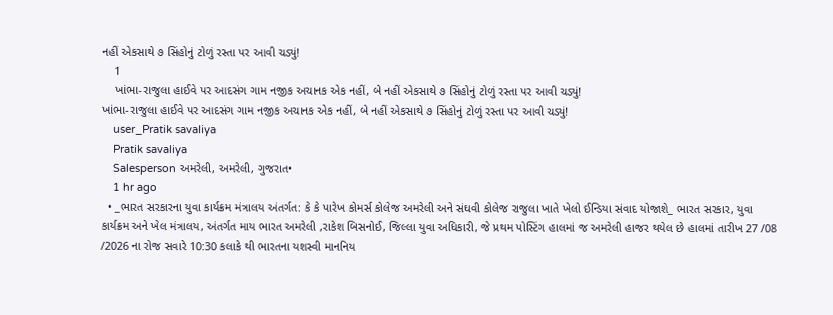નહીં એકસાથે ૭ સિંહોનું ટોળું રસ્તા પર આવી ચડ્યું!
    1
    ખાંભા-રાજુલા હાઈવે પર આદસંગ ગામ નજીક અચાનક એક નહીં, બે નહીં એકસાથે ૭ સિંહોનું ટોળું રસ્તા પર આવી ચડ્યું!
ખાંભા-રાજુલા હાઈવે પર આદસંગ ગામ નજીક અચાનક એક નહીં, બે નહીં એકસાથે ૭ સિંહોનું ટોળું રસ્તા પર આવી ચડ્યું!
    user_Pratik savaliya
    Pratik savaliya
    Salesperson અમરેલી, અમરેલી, ગુજરાત•
    1 hr ago
  • _ભારત સરકારના યુવા કાર્યક્રમ મંત્રાલય અંતર્ગત: કે કે પારેખ કોમર્સ કોલેજ અમરેલી અને સંઘવી કોલેજ રાજુલા ખાતે ખેલો ઈન્ડિયા સંવાદ યોજાશે_ ભારત સરકાર, યુવા કાર્યક્રમ અને ખેલ મંત્રાલય, અંતર્ગત માય ભારત અમરેલી ,રાકેશ બિસનોઈ, જિલ્લા યુવા અધિકારી, જે પ્રથમ પોસ્ટિંગ હાલમાં જ અમરેલી હાજર થયેલ છે હાલમાં તારીખ 27 /08 /2026 ના રોજ સવારે 10:30 કલાકે થી ભારતના યશસ્વી માનનિય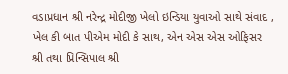વડાપ્રધાન શ્રી નરેન્દ્ર મોદીજી ખેલો ઇન્ડિયા યુવાઓ સાથે સંવાદ , ખેલ કી બાત પીએમ મોદી કે સાથ, એન એસ એસ ઓફિસર શ્રી તથા પ્રિન્સિપાલ શ્રી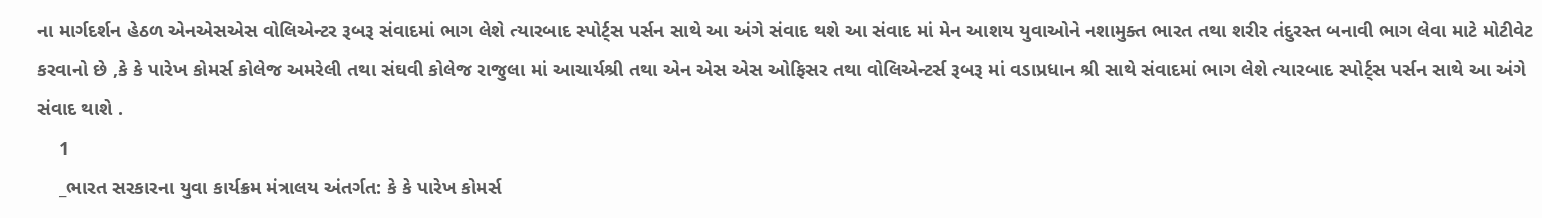ના માર્ગદર્શન હેઠળ એનએસએસ વોલિએન્ટર રૂબરૂ સંવાદમાં ભાગ લેશે ત્યારબાદ સ્પોર્ટ્સ પર્સન સાથે આ અંગે સંવાદ થશે આ સંવાદ માં‌ મેન આશય યુવાઓને નશામુક્ત ભારત તથા શરીર તંદુરસ્ત બનાવી ભાગ લેવા માટે મોટીવેટ કરવાનો છે ,કે કે પારેખ કોમર્સ કોલેજ અમરેલી તથા સંઘવી કોલેજ રાજુલા માં આચાર્યશ્રી તથા એન એસ એસ ઓફિસર તથા વોલિએન્ટર્સ રૂબરૂ માં વડાપ્રધાન શ્રી સાથે સંવાદમાં ભાગ લેશે ત્યારબાદ સ્પોર્ટ્સ પર્સન સાથે આ અંગે સંવાદ થાશે .
    1
    _ભારત સરકારના યુવા કાર્યક્રમ મંત્રાલય અંતર્ગત: કે કે પારેખ કોમર્સ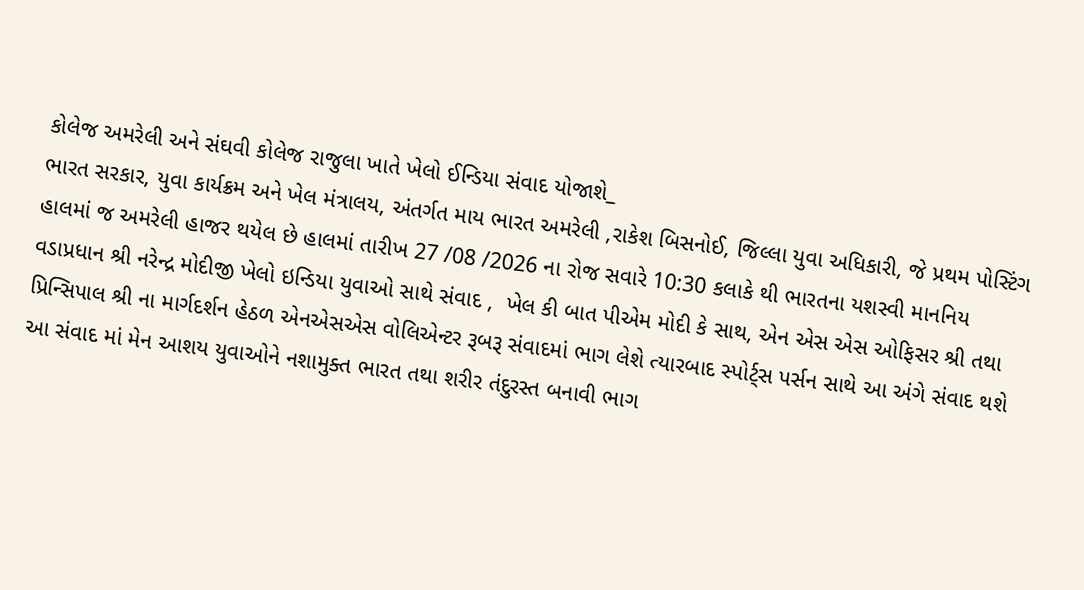કોલેજ અમરેલી અને સંઘવી કોલેજ રાજુલા ખાતે ખેલો ઈન્ડિયા સંવાદ યોજાશે_
ભારત સરકાર, યુવા કાર્યક્રમ અને ખેલ મંત્રાલય, અંતર્ગત માય ભારત અમરેલી ,રાકેશ બિસનોઈ, જિલ્લા યુવા અધિકારી, જે પ્રથમ પોસ્ટિંગ હાલમાં જ અમરેલી હાજર થયેલ છે હાલમાં તારીખ 27 /08 /2026 ના રોજ સવારે 10:30 કલાકે થી ભારતના યશસ્વી માનનિય વડાપ્રધાન શ્રી નરેન્દ્ર મોદીજી ખેલો ઇન્ડિયા યુવાઓ સાથે સંવાદ ,  ખેલ કી બાત પીએમ મોદી કે સાથ, એન એસ એસ ઓફિસર શ્રી તથા પ્રિન્સિપાલ શ્રી ના માર્ગદર્શન હેઠળ એનએસએસ વોલિએન્ટર રૂબરૂ સંવાદમાં ભાગ લેશે ત્યારબાદ સ્પોર્ટ્સ પર્સન સાથે આ અંગે સંવાદ થશે આ સંવાદ માં‌ મેન આશય યુવાઓને નશામુક્ત ભારત તથા શરીર તંદુરસ્ત બનાવી ભાગ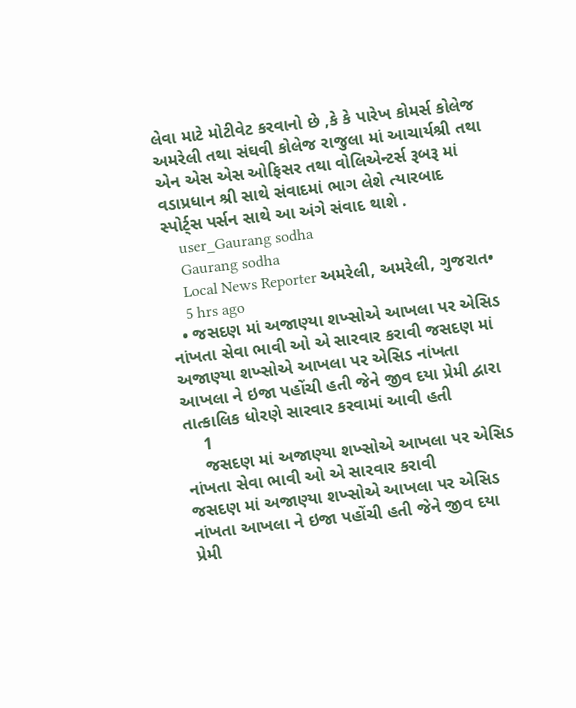લેવા માટે મોટીવેટ કરવાનો છે ,કે કે પારેખ કોમર્સ કોલેજ અમરેલી તથા સંઘવી કોલેજ રાજુલા માં આચાર્યશ્રી તથા એન એસ એસ ઓફિસર તથા વોલિએન્ટર્સ રૂબરૂ માં વડાપ્રધાન શ્રી સાથે સંવાદમાં ભાગ લેશે ત્યારબાદ સ્પોર્ટ્સ પર્સન સાથે આ અંગે સંવાદ થાશે .
    user_Gaurang sodha
    Gaurang sodha
    Local News Reporter અમરેલી, અમરેલી, ગુજરાત•
    5 hrs ago
  • જસદણ માં અજાણ્યા શખ્સોએ આખલા પર એસિડ નાંખતા સેવા ભાવી ઓ એ સારવાર કરાવી જસદણ માં અજાણ્યા શખ્સોએ આખલા પર એસિડ નાંખતા આખલા ને ઇજા પહોંચી હતી જેને જીવ દયા પ્રેમી દ્વારા તાત્કાલિક ધોરણે સારવાર કરવામાં આવી હતી
    1
    જસદણ માં અજાણ્યા શખ્સોએ આખલા પર એસિડ નાંખતા સેવા ભાવી ઓ એ સારવાર કરાવી
જસદણ માં અજાણ્યા શખ્સોએ આખલા પર એસિડ નાંખતા આખલા ને ઇજા પહોંચી હતી જેને જીવ દયા પ્રેમી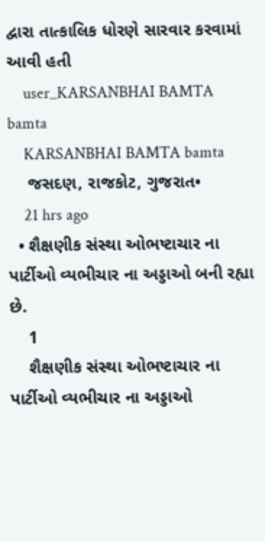દ્વારા તાત્કાલિક ધોરણે સારવાર કરવામાં આવી હતી
    user_KARSANBHAI BAMTA bamta
    KARSANBHAI BAMTA bamta
    જસદણ, રાજકોટ, ગુજરાત•
    21 hrs ago
  • શૈક્ષણીક સંસ્થા ઓભષ્ટાચાર ના પાર્ટીઓ‌ વ્યભીચાર ના અડ્ડાઓ બની રહ્યા છે.
    1
    શૈક્ષણીક સંસ્થા ઓભષ્ટાચાર ના પાર્ટીઓ‌ વ્યભીચાર ના અડ્ડાઓ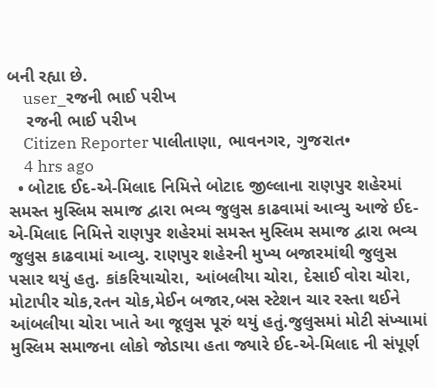બની રહ્યા છે.
    user_રજની ભાઈ પરીખ
    રજની ભાઈ પરીખ
    Citizen Reporter પાલીતાણા, ભાવનગર, ગુજરાત•
    4 hrs ago
  • બોટાદ ઈદ-એ-મિલાદ નિમિત્તે બોટાદ જીલ્લાના રાણપુર શહેરમાં સમસ્ત મુસ્લિમ સમાજ દ્વારા ભવ્ય જુલુસ કાઢવામાં આવ્યુ આજે ઈદ-એ-મિલાદ નિમિત્તે રાણપુર શહેરમાં સમસ્ત મુસ્લિમ સમાજ દ્વારા ભવ્ય જુલુસ કાઢવામાં આવ્યુ. રાણપુર શહેરની મુખ્ય બજારમાંથી જુલુસ પસાર થયું હતુ. કાંકરિયાચોરા, આંબલીયા ચોરા, દેસાઈ વોરા ચોરા, મોટાપીર ચોક,રતન ચોક,મેઈન બજાર,બસ સ્ટેશન ચાર રસ્તા થઈને આંબલીયા ચોરા ખાતે આ જૂલુસ પૂરું થયું હતું.જુલુસમાં મોટી સંખ્યામાં મુસ્લિમ સમાજના લોકો જોડાયા હતા જ્યારે ઈદ-એ-મિલાદ ની સંપૂર્ણ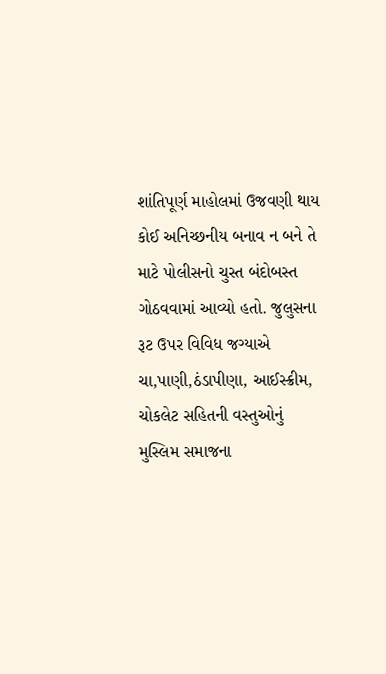શાંતિપૂર્ણ માહોલમાં ઉજવણી થાય કોઈ અનિચ્છનીય બનાવ ન બને તે માટે પોલીસનો ચુસ્ત બંદોબસ્ત ગોઠવવામાં આવ્યો હતો. જુલુસના રૂટ ઉપર વિવિધ જગ્યાએ ચા,પાણી,ઠંડાપીણા, આઈસ્ક્રીમ, ચોકલેટ સહિતની વસ્તુઓનું મુસ્લિમ સમાજના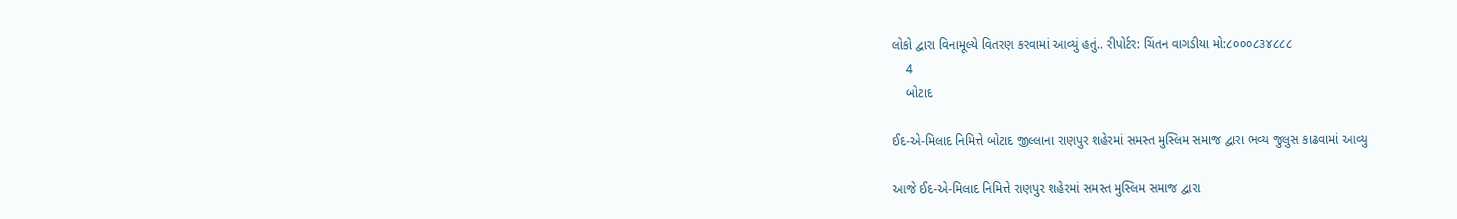લોકો દ્વારા વિનામૂલ્યે વિતરણ કરવામાં આવ્યું હતું.. રીપોર્ટર: ચિંતન વાગડીયા મો:૮૦૦૦૮૩૪૮૮૮
    4
    બોટાદ

ઈદ-એ-મિલાદ નિમિત્તે બોટાદ જીલ્લાના રાણપુર શહેરમાં સમસ્ત મુસ્લિમ સમાજ દ્વારા ભવ્ય જુલુસ કાઢવામાં આવ્યુ

આજે ઈદ-એ-મિલાદ નિમિત્તે રાણપુર શહેરમાં સમસ્ત મુસ્લિમ સમાજ દ્વારા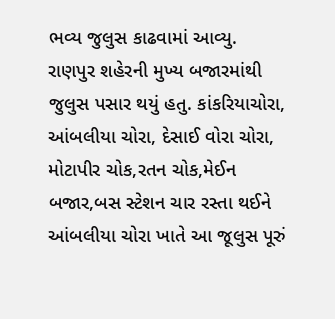ભવ્ય જુલુસ કાઢવામાં આવ્યુ. રાણપુર શહેરની મુખ્ય બજારમાંથી જુલુસ પસાર થયું હતુ. કાંકરિયાચોરા, આંબલીયા ચોરા, દેસાઈ વોરા ચોરા, મોટાપીર ચોક,રતન ચોક,મેઈન બજાર,બસ સ્ટેશન ચાર રસ્તા થઈને આંબલીયા ચોરા ખાતે આ જૂલુસ પૂરું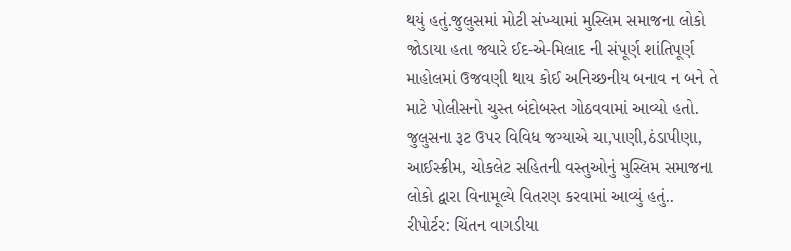થયું હતું.જુલુસમાં મોટી સંખ્યામાં મુસ્લિમ સમાજના લોકો જોડાયા હતા જ્યારે ઈદ-એ-મિલાદ ની સંપૂર્ણ શાંતિપૂર્ણ માહોલમાં ઉજવણી થાય કોઈ અનિચ્છનીય બનાવ ન બને તે માટે પોલીસનો ચુસ્ત બંદોબસ્ત ગોઠવવામાં આવ્યો હતો. જુલુસના રૂટ ઉપર વિવિધ જગ્યાએ ચા,પાણી,ઠંડાપીણા, આઈસ્ક્રીમ, ચોકલેટ સહિતની વસ્તુઓનું મુસ્લિમ સમાજના લોકો દ્વારા વિનામૂલ્યે વિતરણ કરવામાં આવ્યું હતું..
રીપોર્ટર: ચિંતન વાગડીયા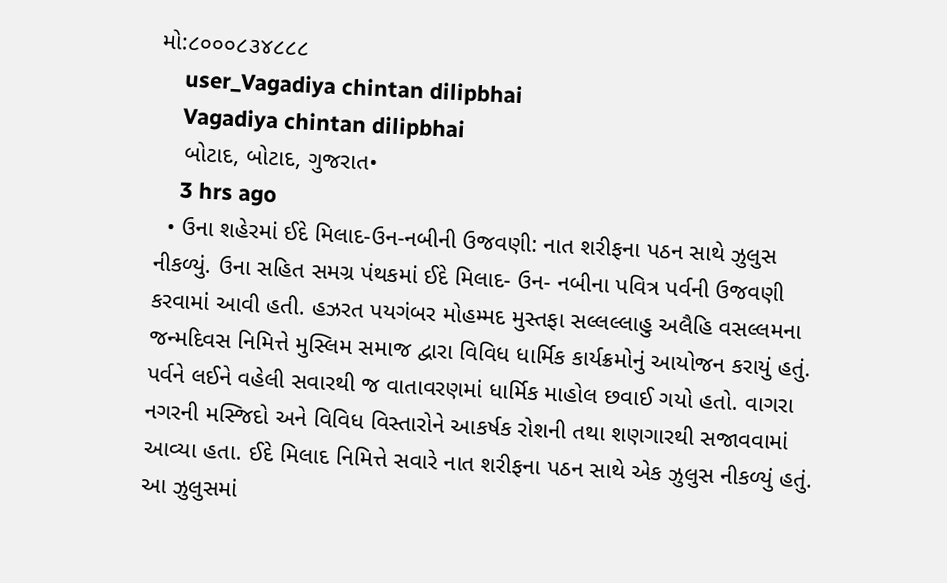મો:૮૦૦૦૮૩૪૮૮૮
    user_Vagadiya chintan dilipbhai
    Vagadiya chintan dilipbhai
    બોટાદ, બોટાદ, ગુજરાત•
    3 hrs ago
  • ઉના શહેરમાં ઈદે મિલાદ-ઉન-નબીની ઉજવણી: નાત શરીફના પઠન સાથે ઝુલુસ નીકળ્યું. ઉના સહિત સમગ્ર પંથકમાં ઈદે મિલાદ- ઉન- નબીના પવિત્ર પર્વની ઉજવણી કરવામાં આવી હતી. હઝરત પયગંબર મોહમ્મદ મુસ્તફા સલ્લલ્લાહુ અલૈહિ વસલ્લમના જન્મદિવસ નિમિત્તે મુસ્લિમ સમાજ દ્વારા વિવિધ ધાર્મિક કાર્યક્રમોનું આયોજન કરાયું હતું. પર્વને લઈને વહેલી સવારથી જ વાતાવરણમાં ધાર્મિક માહોલ છવાઈ ગયો હતો. વાગરા નગરની મસ્જિદો અને વિવિધ વિસ્તારોને આકર્ષક રોશની તથા શણગારથી સજાવવામાં આવ્યા હતા. ઈદે મિલાદ નિમિત્તે સવારે નાત શરીફના પઠન સાથે એક ઝુલુસ નીકળ્યું હતું. આ ઝુલુસમાં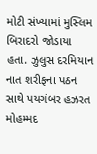મોટી સંખ્યામાં મુસ્લિમ બિરાદરો જોડાયા હતા. ઝુલુસ દરમિયાન નાત શરીફના પઠન સાથે પયગંબર હઝરત મોહમ્મદ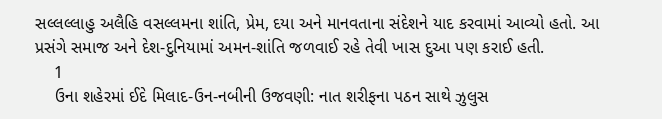સલ્લલ્લાહુ અલૈહિ વસલ્લમના શાંતિ, પ્રેમ, દયા અને માનવતાના સંદેશને યાદ કરવામાં આવ્યો હતો. આ પ્રસંગે સમાજ અને દેશ-દુનિયામાં અમન-શાંતિ જળવાઈ રહે તેવી ખાસ દુઆ પણ કરાઈ હતી.
    1
    ઉના શહેરમાં ઈદે મિલાદ-ઉન-નબીની ઉજવણી: નાત શરીફના પઠન સાથે ઝુલુસ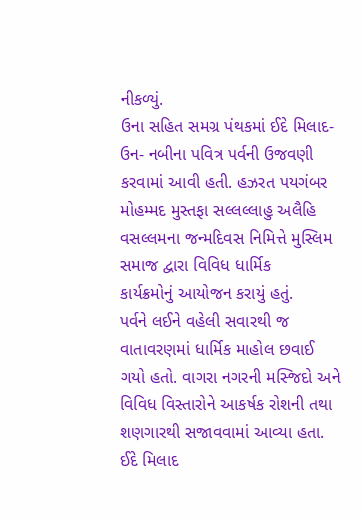નીકળ્યું.
ઉના સહિત સમગ્ર પંથકમાં ઈદે મિલાદ- ઉન- નબીના પવિત્ર પર્વની ઉજવણી કરવામાં આવી હતી. હઝરત પયગંબર મોહમ્મદ મુસ્તફા સલ્લલ્લાહુ અલૈહિ વસલ્લમના જન્મદિવસ નિમિત્તે મુસ્લિમ સમાજ દ્વારા વિવિધ ધાર્મિક
કાર્યક્રમોનું આયોજન કરાયું હતું.
પર્વને લઈને વહેલી સવારથી જ વાતાવરણમાં ધાર્મિક માહોલ છવાઈ ગયો હતો. વાગરા નગરની મસ્જિદો અને વિવિધ વિસ્તારોને આકર્ષક રોશની તથા શણગારથી સજાવવામાં આવ્યા હતા. ઈદે મિલાદ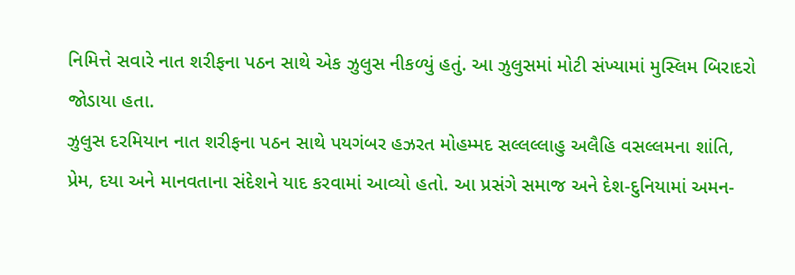નિમિત્તે સવારે નાત શરીફના પઠન સાથે એક ઝુલુસ નીકળ્યું હતું. આ ઝુલુસમાં મોટી સંખ્યામાં મુસ્લિમ બિરાદરો જોડાયા હતા.
ઝુલુસ દરમિયાન નાત શરીફના પઠન સાથે પયગંબર હઝરત મોહમ્મદ સલ્લલ્લાહુ અલૈહિ વસલ્લમના શાંતિ, પ્રેમ, દયા અને માનવતાના સંદેશને યાદ કરવામાં આવ્યો હતો. આ પ્રસંગે સમાજ અને દેશ-દુનિયામાં અમન-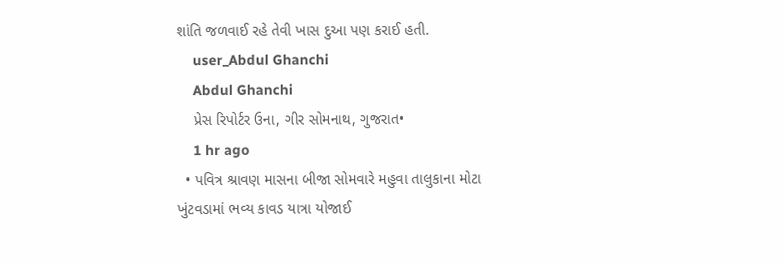શાંતિ જળવાઈ રહે તેવી ખાસ દુઆ પણ કરાઈ હતી.
    user_Abdul Ghanchi
    Abdul Ghanchi
    પ્રેસ રિપોર્ટર ઉના, ગીર સોમનાથ, ગુજરાત•
    1 hr ago
  • પવિત્ર શ્રાવણ માસના બીજા સોમવારે મહુવા તાલુકાના મોટા ખુંટવડામાં ભવ્ય કાવડ યાત્રા યોજાઈ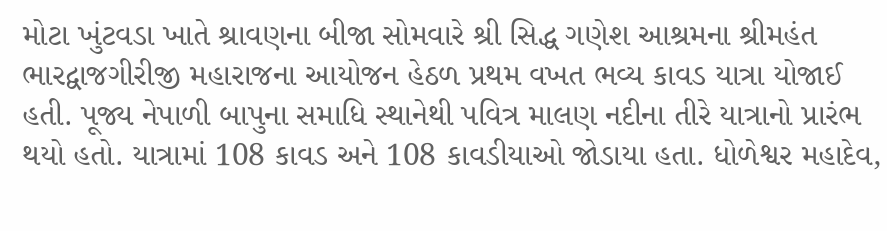મોટા ખુંટવડા ખાતે શ્રાવણના બીજા સોમવારે શ્રી સિદ્ધ ગણેશ આશ્રમના શ્રીમહંત ભારદ્વાજગીરીજી મહારાજના આયોજન હેઠળ પ્રથમ વખત ભવ્ય કાવડ યાત્રા યોજાઈ હતી. પૂજ્ય નેપાળી બાપુના સમાધિ સ્થાનેથી પવિત્ર માલણ નદીના તીરે યાત્રાનો પ્રારંભ થયો હતો. યાત્રામાં 108 કાવડ અને 108 કાવડીયાઓ જોડાયા હતા. ધોળેશ્વર મહાદેવ,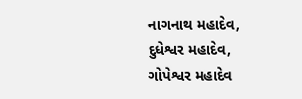નાગનાથ મહાદેવ, દુધેશ્વર મહાદેવ, ગોપેશ્વર મહાદેવ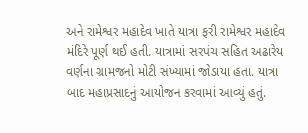અને રામેશ્વર મહાદેવ ખાતે યાત્રા ફરી રામેશ્વર મહાદેવ મંદિરે પૂર્ણ થઈ હતી. યાત્રામાં સરપંચ સહિત અઢારેય વર્ણના ગ્રામજનો મોટી સંખ્યામાં જોડાયા હતા. યાત્રા બાદ મહાપ્રસાદનું આયોજન કરવામાં આવ્યું હતું.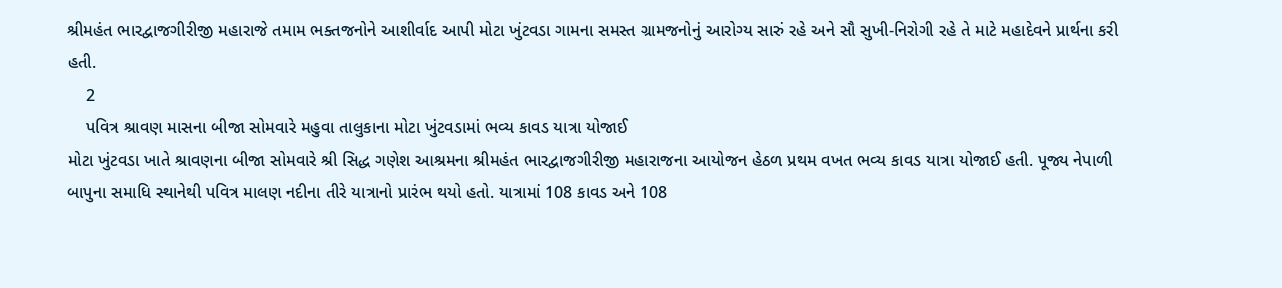શ્રીમહંત ભારદ્વાજગીરીજી મહારાજે તમામ ભક્તજનોને આશીર્વાદ આપી મોટા ખુંટવડા ગામના સમસ્ત ગ્રામજનોનું આરોગ્ય સારું રહે અને સૌ સુખી-નિરોગી રહે તે માટે મહાદેવને પ્રાર્થના કરી હતી.
    2
    પવિત્ર શ્રાવણ માસના બીજા સોમવારે મહુવા તાલુકાના મોટા ખુંટવડામાં ભવ્ય કાવડ યાત્રા યોજાઈ
મોટા ખુંટવડા ખાતે શ્રાવણના બીજા સોમવારે શ્રી સિદ્ધ ગણેશ આશ્રમના શ્રીમહંત ભારદ્વાજગીરીજી મહારાજના આયોજન હેઠળ પ્રથમ વખત ભવ્ય કાવડ યાત્રા યોજાઈ હતી. પૂજ્ય નેપાળી બાપુના સમાધિ સ્થાનેથી પવિત્ર માલણ નદીના તીરે યાત્રાનો પ્રારંભ થયો હતો. યાત્રામાં 108 કાવડ અને 108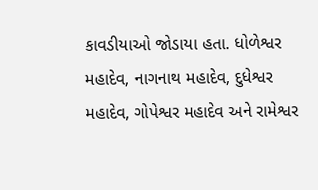કાવડીયાઓ જોડાયા હતા. ધોળેશ્વર મહાદેવ, નાગનાથ મહાદેવ, દુધેશ્વર મહાદેવ, ગોપેશ્વર મહાદેવ અને રામેશ્વર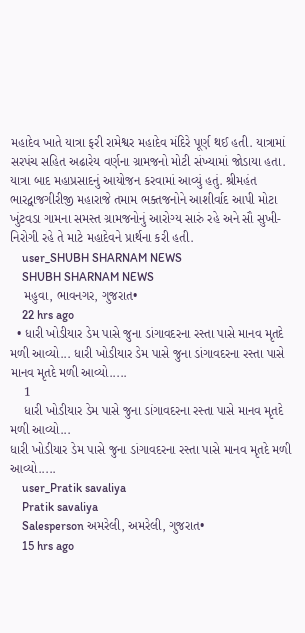મહાદેવ ખાતે યાત્રા ફરી રામેશ્વર મહાદેવ મંદિરે પૂર્ણ થઈ હતી. યાત્રામાં સરપંચ સહિત અઢારેય વર્ણના ગ્રામજનો મોટી સંખ્યામાં જોડાયા હતા. યાત્રા બાદ મહાપ્રસાદનું આયોજન કરવામાં આવ્યું હતું. શ્રીમહંત ભારદ્વાજગીરીજી મહારાજે તમામ ભક્તજનોને આશીર્વાદ આપી મોટા ખુંટવડા ગામના સમસ્ત ગ્રામજનોનું આરોગ્ય સારું રહે અને સૌ સુખી-નિરોગી રહે તે માટે મહાદેવને પ્રાર્થના કરી હતી.
    user_SHUBH SHARNAM NEWS
    SHUBH SHARNAM NEWS
    મહુવા, ભાવનગર, ગુજરાત•
    22 hrs ago
  • ધારી ખોડીયાર ડેમ પાસે જુના ડાંગાવદરના રસ્તા પાસે માનવ મૃતદે મળી આવ્યો... ધારી ખોડીયાર ડેમ પાસે જુના ડાંગાવદરના રસ્તા પાસે માનવ મૃતદે મળી આવ્યો.....
    1
    ધારી ખોડીયાર ડેમ પાસે જુના ડાંગાવદરના રસ્તા પાસે માનવ મૃતદે મળી આવ્યો...
ધારી ખોડીયાર ડેમ પાસે જુના ડાંગાવદરના રસ્તા પાસે માનવ મૃતદે મળી આવ્યો.....
    user_Pratik savaliya
    Pratik savaliya
    Salesperson અમરેલી, અમરેલી, ગુજરાત•
    15 hrs ago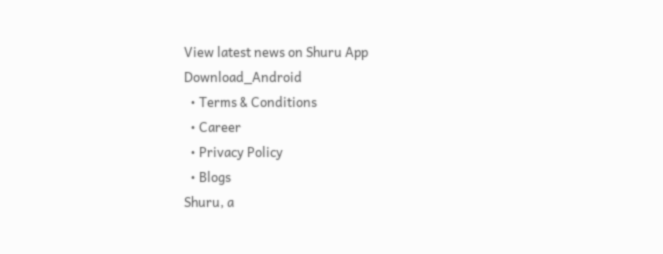View latest news on Shuru App
Download_Android
  • Terms & Conditions
  • Career
  • Privacy Policy
  • Blogs
Shuru, a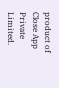product of Close App Private Limited.